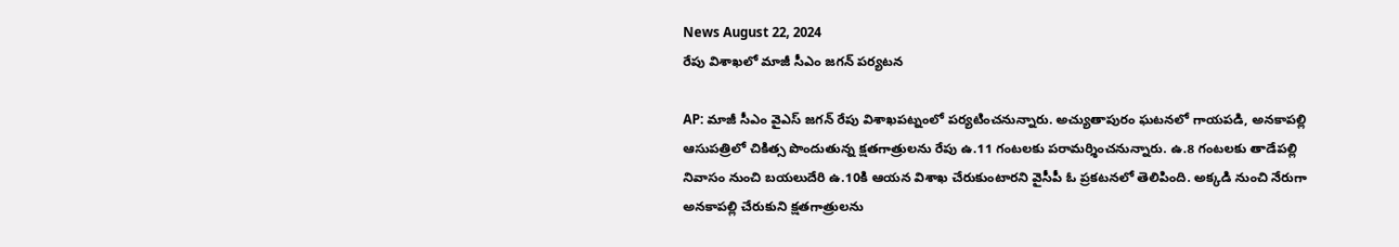News August 22, 2024
రేపు విశాఖలో మాజీ సీఎం జగన్ పర్యటన

AP: మాజీ సీఎం వైఎస్ జగన్ రేపు విశాఖపట్నంలో పర్యటించనున్నారు. అచ్యుతాపురం ఘటనలో గాయపడి, అనకాపల్లి ఆసుపత్రిలో చికిత్స పొందుతున్న క్షతగాత్రులను రేపు ఉ.11 గంటలకు పరామర్శించనున్నారు. ఉ.8 గంటలకు తాడేపల్లి నివాసం నుంచి బయలుదేరి ఉ.10కి ఆయన విశాఖ చేరుకుంటారని వైసీపీ ఓ ప్రకటనలో తెలిపింది. అక్కడి నుంచి నేరుగా అనకాపల్లి చేరుకుని క్షతగాత్రులను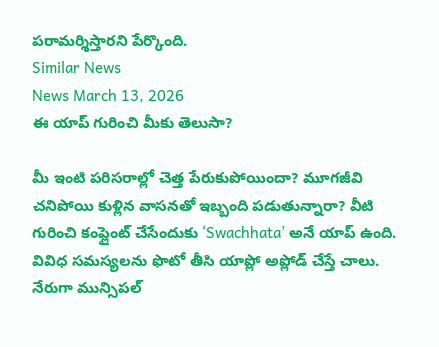పరామర్శిస్తారని పేర్కొంది.
Similar News
News March 13, 2026
ఈ యాప్ గురించి మీకు తెలుసా?

మీ ఇంటి పరిసరాల్లో చెత్త పేరుకుపోయిందా? మూగజీవి చనిపోయి కుళ్లిన వాసనతో ఇబ్బంది పడుతున్నారా? వీటి గురించి కంప్లైంట్ చేసేందుకు ‘Swachhata’ అనే యాప్ ఉంది. వివిధ సమస్యలను ఫొటో తీసి యాప్లో అప్లోడ్ చేస్తే చాలు. నేరుగా మున్సిపల్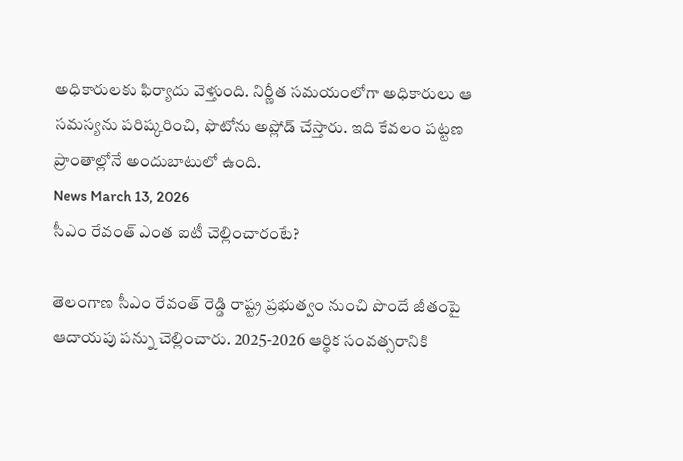అధికారులకు ఫిర్యాదు వెళ్తుంది. నిర్ణీత సమయంలోగా అధికారులు ఆ సమస్యను పరిష్కరించి, ఫొటోను అప్లోడ్ చేస్తారు. ఇది కేవలం పట్టణ ప్రాంతాల్లోనే అందుబాటులో ఉంది.
News March 13, 2026
సీఎం రేవంత్ ఎంత ఐటీ చెల్లించారంటే?

తెలంగాణ సీఎం రేవంత్ రెడ్డి రాష్ట్ర ప్రభుత్వం నుంచి పొందే జీతంపై ఆదాయపు పన్ను చెల్లించారు. 2025-2026 ఆర్థిక సంవత్సరానికి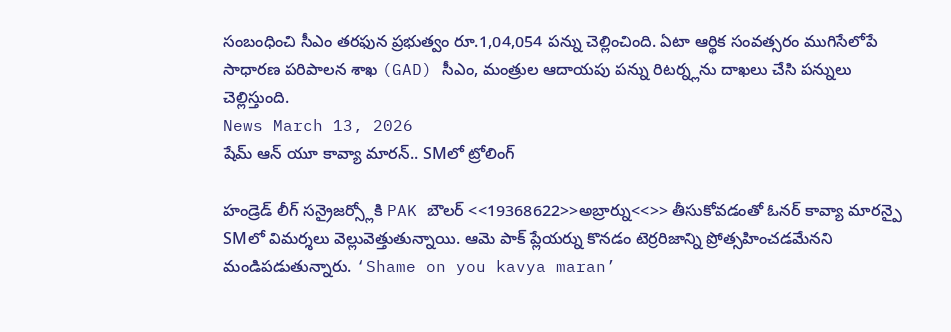సంబంధించి సీఎం తరఫున ప్రభుత్వం రూ.1,04,054 పన్ను చెల్లించింది. ఏటా ఆర్థిక సంవత్సరం ముగిసేలోపే సాధారణ పరిపాలన శాఖ (GAD) సీఎం, మంత్రుల ఆదాయపు పన్ను రిటర్న్లను దాఖలు చేసి పన్నులు చెల్లిస్తుంది.
News March 13, 2026
షేమ్ ఆన్ యూ కావ్యా మారన్.. SMలో ట్రోలింగ్

హండ్రెడ్ లీగ్ సన్రైజర్స్లోకి PAK బౌలర్ <<19368622>>అబ్రార్ను<<>> తీసుకోవడంతో ఓనర్ కావ్యా మారన్పై SMలో విమర్శలు వెల్లువెత్తుతున్నాయి. ఆమె పాక్ ప్లేయర్ను కొనడం టెర్రరిజాన్ని ప్రోత్సహించడమేనని మండిపడుతున్నారు. ‘Shame on you kavya maran’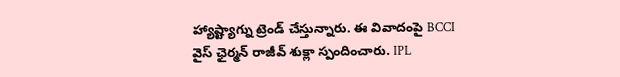హ్యాష్ట్యాగ్ను ట్రెండ్ చేస్తున్నారు. ఈ వివాదంపై BCCI వైస్ ఛైర్మన్ రాజీవ్ శుక్లా స్పందించారు. IPL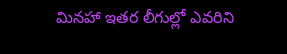మినహా ఇతర లీగుల్లో ఎవరిని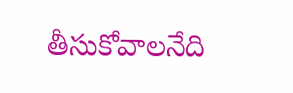తీసుకోవాలనేది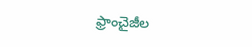ఫ్రాంచైజీల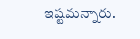ఇష్టమన్నారు.